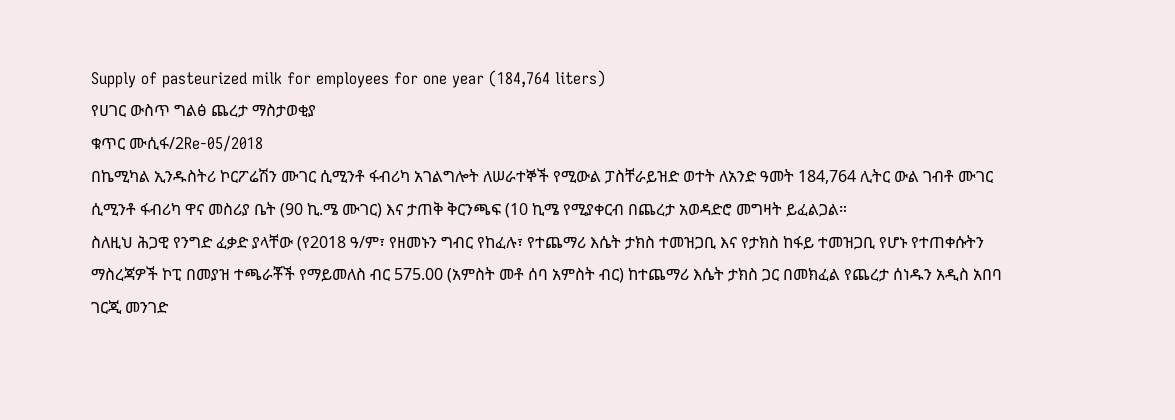Supply of pasteurized milk for employees for one year (184,764 liters)
የሀገር ውስጥ ግልፅ ጨረታ ማስታወቂያ
ቁጥር ሙሲፋ/2Re-05/2018
በኬሚካል ኢንዱስትሪ ኮርፖሬሽን ሙገር ሲሚንቶ ፋብሪካ አገልግሎት ለሠራተኞች የሚውል ፓስቸራይዝድ ወተት ለአንድ ዓመት 184,764 ሊትር ውል ገብቶ ሙገር ሲሚንቶ ፋብሪካ ዋና መስሪያ ቤት (90 ኪ.ሜ ሙገር) እና ታጠቅ ቅርንጫፍ (10 ኪሜ የሚያቀርብ በጨረታ አወዳድሮ መግዛት ይፈልጋል።
ስለዚህ ሕጋዊ የንግድ ፈቃድ ያላቸው (የ2018 ዓ/ም፣ የዘመኑን ግብር የከፈሉ፣ የተጨማሪ እሴት ታክስ ተመዝጋቢ እና የታክስ ከፋይ ተመዝጋቢ የሆኑ የተጠቀሱትን ማስረጃዎች ኮፒ በመያዝ ተጫራቾች የማይመለስ ብር 575.00 (አምስት መቶ ሰባ አምስት ብር) ከተጨማሪ እሴት ታክስ ጋር በመክፈል የጨረታ ሰነዱን አዲስ አበባ ገርጂ መንገድ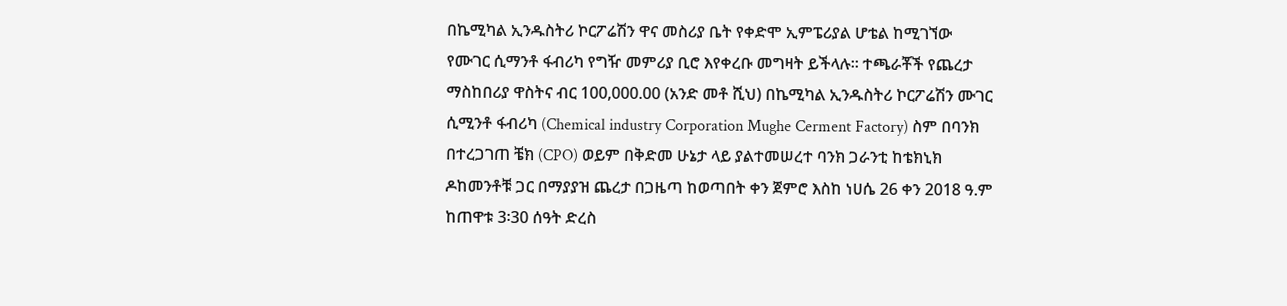በኬሚካል ኢንዱስትሪ ኮርፖሬሽን ዋና መስሪያ ቤት የቀድሞ ኢምፔሪያል ሆቴል ከሚገኘው የሙገር ሲማንቶ ፋብሪካ የግዥ መምሪያ ቢሮ እየቀረቡ መግዛት ይችላሉ። ተጫራቾች የጨረታ ማስከበሪያ ዋስትና ብር 100,000.00 (አንድ መቶ ሺህ) በኬሚካል ኢንዱስትሪ ኮርፖሬሽን ሙገር ሲሚንቶ ፋብሪካ (Chemical industry Corporation Mughe Cerment Factory) ስም በባንክ በተረጋገጠ ቼክ (CPO) ወይም በቅድመ ሁኔታ ላይ ያልተመሠረተ ባንክ ጋራንቲ ከቴክኒክ ዶከመንቶቹ ጋር በማያያዝ ጨረታ በጋዜጣ ከወጣበት ቀን ጀምሮ እስከ ነሀሴ 26 ቀን 2018 ዓ.ም ከጠዋቱ 3፡30 ሰዓት ድረስ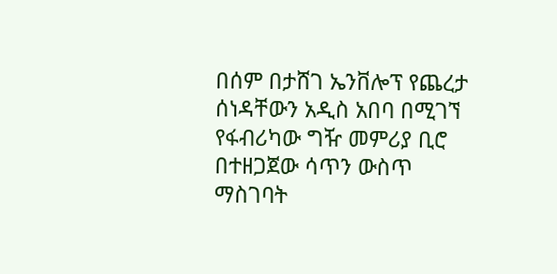በሰም በታሸገ ኤንቨሎፕ የጨረታ ሰነዳቸውን አዲስ አበባ በሚገኘ የፋብሪካው ግዥ መምሪያ ቢሮ በተዘጋጀው ሳጥን ውስጥ ማስገባት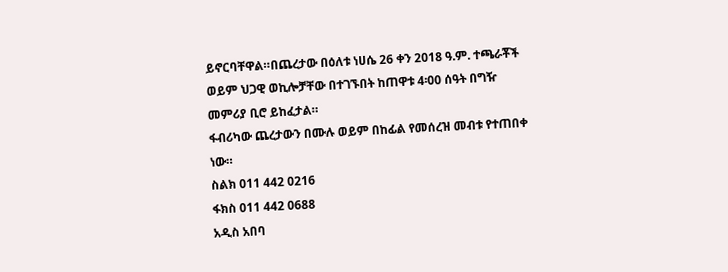ይኖርባቸዋል።በጨረታው በዕለቱ ነሀሴ 26 ቀን 2018 ዓ.ም. ተጫራቾች ወይም ህጋዊ ወኪሎቻቸው በተገኙበት ከጠዋቱ 4፡00 ሰዓት በግዥ መምሪያ ቢሮ ይከፈታል።
ፋብሪካው ጨረታውን በሙሉ ወይም በከፊል የመሰረዝ መብቱ የተጠበቀ ነው።
ስልክ 011 442 0216
ፋክስ 011 442 0688
አዲስ አበባ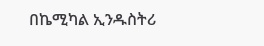በኬሚካል ኢንዱስትሪ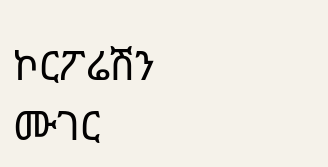ኮርፖሬሽን
ሙገር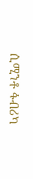ሲሚንቶ ፋብሪካ